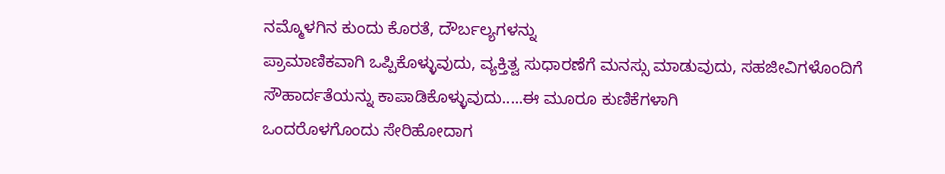ನಮ್ಮೊಳಗಿನ ಕುಂದು ಕೊರತೆ, ದೌರ್ಬಲ್ಯಗಳನ್ನು
ಪ್ರಾಮಾಣಿಕವಾಗಿ ಒಪ್ಪಿಕೊಳ್ಳುವುದು, ವ್ಯಕ್ತಿತ್ವ ಸುಧಾರಣೆಗೆ ಮನಸ್ಸು ಮಾಡುವುದು, ಸಹಜೀವಿಗಳೊಂದಿಗೆ
ಸೌಹಾರ್ದತೆಯನ್ನು ಕಾಪಾಡಿಕೊಳ್ಳುವುದು.....ಈ ಮೂರೂ ಕುಣಿಕೆಗಳಾಗಿ
ಒಂದರೊಳಗೊಂದು ಸೇರಿಹೋದಾಗ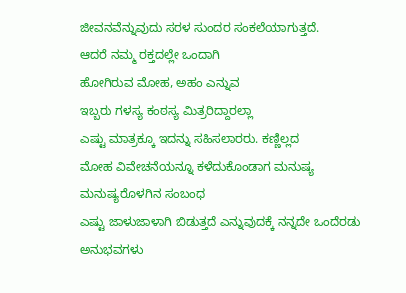ಜೀವನವೆನ್ನುವುದು ಸರಳ ಸುಂದರ ಸಂಕಲೆಯಾಗುತ್ತದೆ.
ಆದರೆ ನಮ್ಮ ರಕ್ತದಲ್ಲೇ ಒಂದಾಗಿ
ಹೋಗಿರುವ ಮೋಹ, ಅಹಂ ಎನ್ನುವ
ಇಬ್ಬರು ಗಳಸ್ಯ ಕಂಠಸ್ಯ ಮಿತ್ರರಿದ್ದಾರಲ್ಲಾ
ಎಷ್ಟು ಮಾತ್ರಕ್ಕೂ ಇದನ್ನು ಸಹಿಸಲಾರರು. ಕಣ್ಣಿಲ್ಲದ
ಮೋಹ ವಿವೇಚನೆಯನ್ನೂ ಕಳೆದುಕೊಂಡಾಗ ಮನುಷ್ಯ ಮನುಷ್ಯರೊಳಗಿನ ಸಂಬಂಧ
ಎಷ್ಟು ಜಾಳುಜಾಳಾಗಿ ಬಿಡುತ್ತದೆ ಎನ್ನುವುದಕ್ಕೆ ನನ್ನದೇ ಒಂದೆರಡು ಅನುಭವಗಳು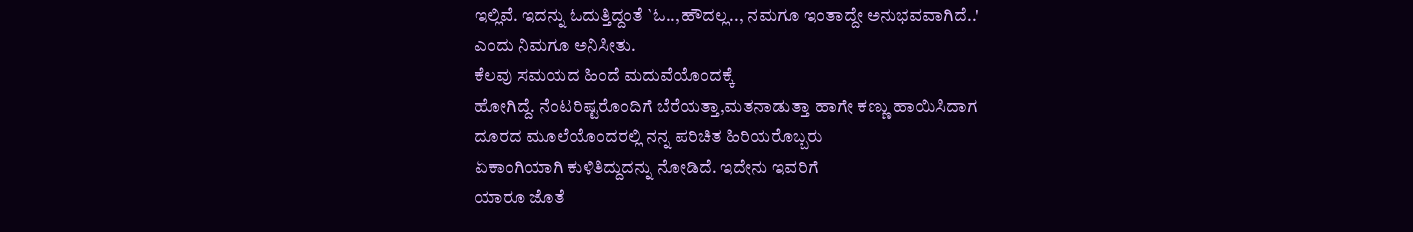ಇಲ್ಲಿವೆ. ಇದನ್ನು ಓದುತ್ತಿದ್ದಂತೆ `ಓ..,ಹೌದಲ್ಲ.., ನಮಗೂ ಇಂತಾದ್ದೇ ಅನುಭವವಾಗಿದೆ..'
ಎಂದು ನಿಮಗೂ ಅನಿಸೀತು.
ಕೆಲವು ಸಮಯದ ಹಿಂದೆ ಮದುವೆಯೊಂದಕ್ಕೆ
ಹೋಗಿದ್ದೆ. ನೆಂಟರಿಷ್ಟರೊಂದಿಗೆ ಬೆರೆಯತ್ತಾ,ಮತನಾಡುತ್ತಾ ಹಾಗೇ ಕಣ್ಣು ಹಾಯಿಸಿದಾಗ
ದೂರದ ಮೂಲೆಯೊಂದರಲ್ಲಿ ನನ್ನ ಪರಿಚಿತ ಹಿರಿಯರೊಬ್ಬರು
ಏಕಾಂಗಿಯಾಗಿ ಕುಳಿತಿದ್ದುದನ್ನು ನೋಡಿದೆ. ಇದೇನು ಇವರಿಗೆ
ಯಾರೂ ಜೊತೆ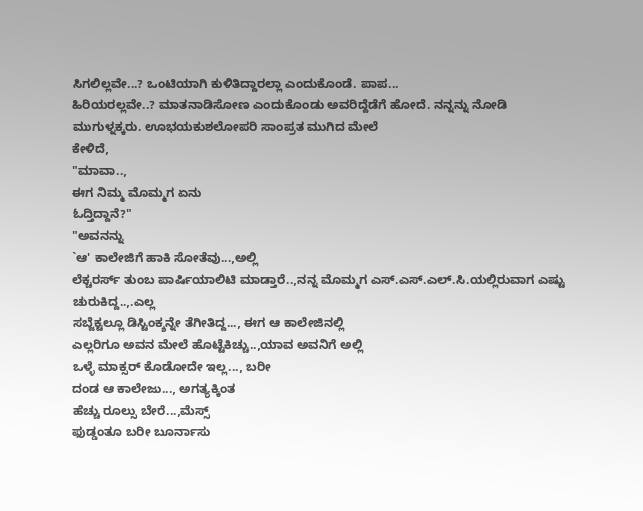ಸಿಗಲಿಲ್ಲವೇ...? ಒಂಟಿಯಾಗಿ ಕುಳಿತಿದ್ದಾರಲ್ಲಾ ಎಂದುಕೊಂಡೆ. ಪಾಪ...
ಹಿರಿಯರಲ್ಲವೇ..? ಮಾತನಾಡಿಸೋಣ ಎಂದುಕೊಂಡು ಅವರಿದ್ದೆಡೆಗೆ ಹೋದೆ. ನನ್ನನ್ನು ನೋಡಿ
ಮುಗುಳ್ನಕ್ಕರು. ಊಭಯಕುಶಲೋಪರಿ ಸಾಂಪ್ರತ ಮುಗಿದ ಮೇಲೆ
ಕೇಳಿದೆ,
"ಮಾವಾ..,
ಈಗ ನಿಮ್ಮ ಮೊಮ್ಮಗ ಏನು
ಓದ್ತಿದ್ದಾನೆ?"
"ಅವನನ್ನು
`ಆ' ಕಾಲೇಜಿಗೆ ಹಾಕಿ ಸೋತೆವು...,ಅಲ್ಲಿ
ಲೆಕ್ಚರರ್ಸ್ ತುಂಬ ಪಾರ್ಷಿಯಾಲಿಟಿ ಮಾಡ್ತಾರೆ..,ನನ್ನ ಮೊಮ್ಮಗ ಎಸ್.ಎಸ್.ಎಲ್.ಸಿ.ಯಲ್ಲಿರುವಾಗ ಎಷ್ಟು ಚುರುಕಿದ್ದ..,.ಎಲ್ಲ
ಸಬ್ಜೆಕ್ಟಲ್ಲೂ ಡಿಸ್ಟಿಂಕ್ಶನ್ನೇ ತೆಗೀತಿದ್ದ..., ಈಗ ಆ ಕಾಲೇಜಿನಲ್ಲಿ
ಎಲ್ಲರಿಗೂ ಅವನ ಮೇಲೆ ಹೊಟ್ಟೆಕಿಚ್ಚು..,ಯಾವ ಅವನಿಗೆ ಅಲ್ಲಿ
ಒಳ್ಳೆ ಮಾಕ್ಸರ್ ಕೊಡೋದೇ ಇಲ್ಲ..., ಬರೀ
ದಂಡ ಆ ಕಾಲೇಜು..., ಅಗತ್ಯಕ್ಕಿಂತ
ಹೆಚ್ಚು ರೂಲ್ಸು ಬೇರೆ...,ಮೆಸ್ಸ್
ಫುಡ್ಡಂತೂ ಬರೀ ಬೂರ್ನಾಸು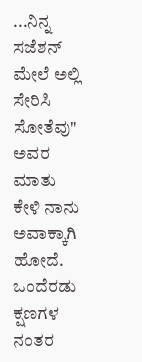...ನಿನ್ನ ಸಜೆಶನ್ ಮೇಲೆ ಅಲ್ಲಿ ಸೇರಿಸಿ ಸೋತೆವು"
ಅವರ ಮಾತು ಕೇಳಿ ನಾನು
ಅವಾಕ್ಕಾಗಿ ಹೋದೆ. ಒಂದೆರಡು ಕ್ಷಣಗಳ
ನಂತರ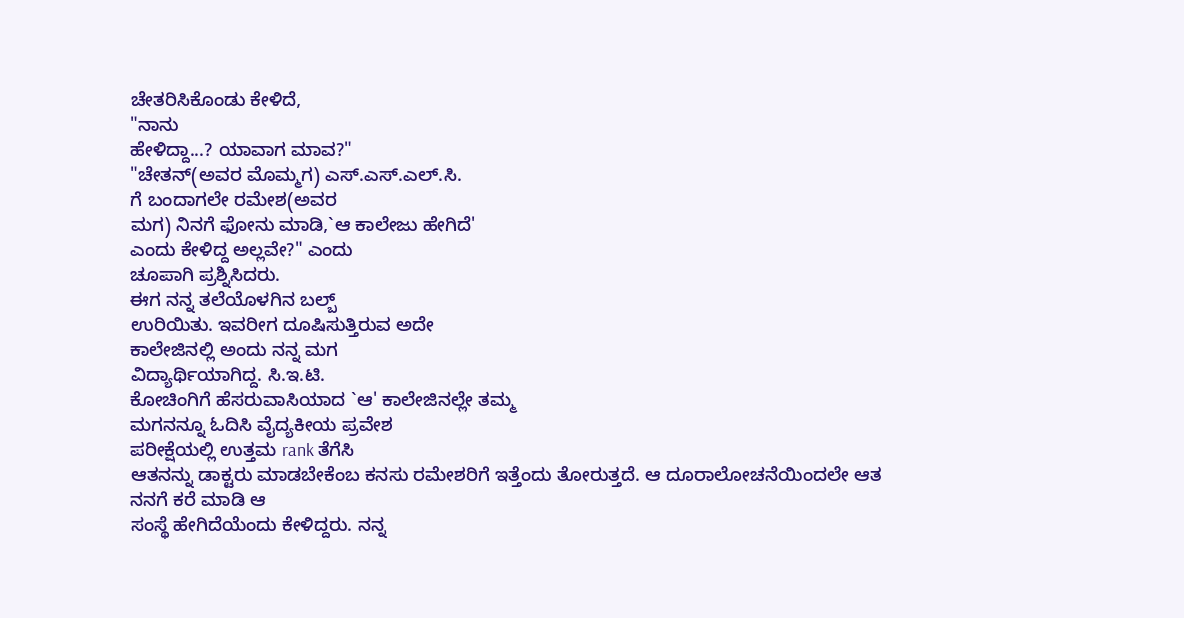ಚೇತರಿಸಿಕೊಂಡು ಕೇಳಿದೆ,
"ನಾನು
ಹೇಳಿದ್ದಾ...? ಯಾವಾಗ ಮಾವ?"
"ಚೇತನ್(ಅವರ ಮೊಮ್ಮಗ) ಎಸ್.ಎಸ್.ಎಲ್.ಸಿ.
ಗೆ ಬಂದಾಗಲೇ ರಮೇಶ(ಅವರ
ಮಗ) ನಿನಗೆ ಫೋನು ಮಾಡಿ,`ಆ ಕಾಲೇಜು ಹೇಗಿದೆ'
ಎಂದು ಕೇಳಿದ್ದ ಅಲ್ಲವೇ?" ಎಂದು
ಚೂಪಾಗಿ ಪ್ರಶ್ನಿಸಿದರು.
ಈಗ ನನ್ನ ತಲೆಯೊಳಗಿನ ಬಲ್ಬ್
ಉರಿಯಿತು. ಇವರೀಗ ದೂಷಿಸುತ್ತಿರುವ ಅದೇ
ಕಾಲೇಜಿನಲ್ಲಿ ಅಂದು ನನ್ನ ಮಗ
ವಿದ್ಯಾರ್ಥಿಯಾಗಿದ್ದ. ಸಿ.ಇ.ಟಿ.
ಕೋಚಿಂಗಿಗೆ ಹೆಸರುವಾಸಿಯಾದ `ಆ' ಕಾಲೇಜಿನಲ್ಲೇ ತಮ್ಮ
ಮಗನನ್ನೂ ಓದಿಸಿ ವೈದ್ಯಕೀಯ ಪ್ರವೇಶ
ಪರೀಕ್ಷೆಯಲ್ಲಿ ಉತ್ತಮ rank ತೆಗೆಸಿ
ಆತನನ್ನು ಡಾಕ್ಟರು ಮಾಡಬೇಕೆಂಬ ಕನಸು ರಮೇಶರಿಗೆ ಇತ್ತೆಂದು ತೋರುತ್ತದೆ. ಆ ದೂರಾಲೋಚನೆಯಿಂದಲೇ ಆತ
ನನಗೆ ಕರೆ ಮಾಡಿ ಆ
ಸಂಸ್ಥೆ ಹೇಗಿದೆಯೆಂದು ಕೇಳಿದ್ದರು. ನನ್ನ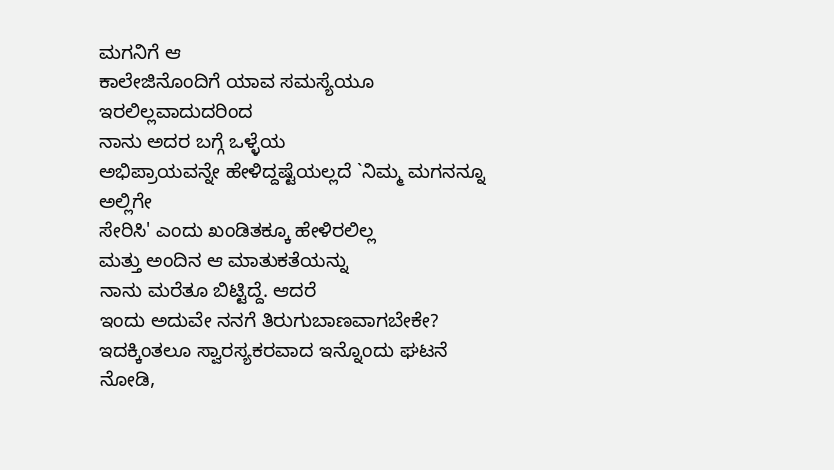ಮಗನಿಗೆ ಆ
ಕಾಲೇಜಿನೊಂದಿಗೆ ಯಾವ ಸಮಸ್ಯೆಯೂ ಇರಲಿಲ್ಲವಾದುದರಿಂದ
ನಾನು ಅದರ ಬಗ್ಗೆ ಒಳ್ಳೆಯ
ಅಭಿಪ್ರಾಯವನ್ನೇ ಹೇಳಿದ್ದಷ್ಟೆಯಲ್ಲದೆ `ನಿಮ್ಮ ಮಗನನ್ನೂ ಅಲ್ಲಿಗೇ
ಸೇರಿಸಿ' ಎಂದು ಖಂಡಿತಕ್ಕೂ ಹೇಳಿರಲಿಲ್ಲ
ಮತ್ತು ಅಂದಿನ ಆ ಮಾತುಕತೆಯನ್ನು
ನಾನು ಮರೆತೂ ಬಿಟ್ಟಿದ್ದೆ. ಆದರೆ
ಇಂದು ಅದುವೇ ನನಗೆ ತಿರುಗುಬಾಣವಾಗಬೇಕೇ?
ಇದಕ್ಕಿಂತಲೂ ಸ್ವಾರಸ್ಯಕರವಾದ ಇನ್ನೊಂದು ಘಟನೆ ನೋಡಿ,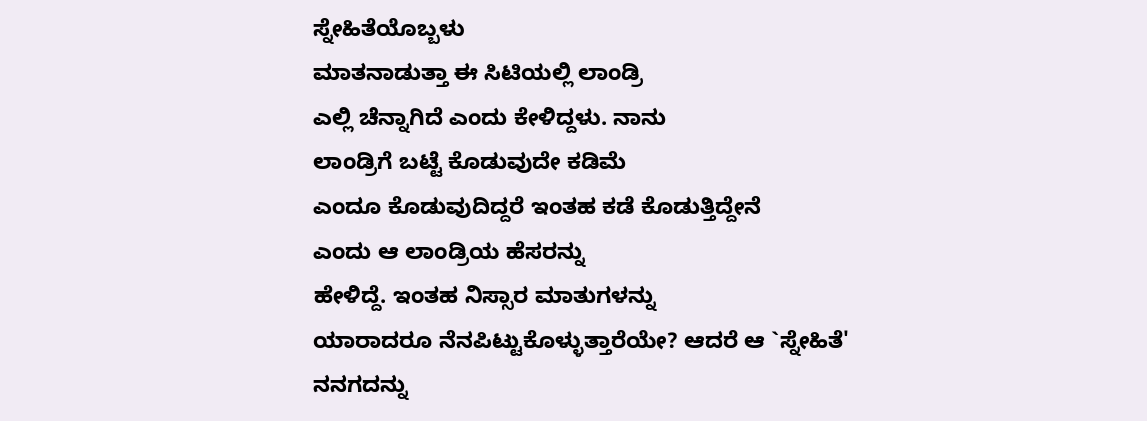ಸ್ನೇಹಿತೆಯೊಬ್ಬಳು
ಮಾತನಾಡುತ್ತಾ ಈ ಸಿಟಿಯಲ್ಲಿ ಲಾಂಡ್ರಿ
ಎಲ್ಲಿ ಚೆನ್ನಾಗಿದೆ ಎಂದು ಕೇಳಿದ್ದಳು. ನಾನು
ಲಾಂಡ್ರಿಗೆ ಬಟ್ಟೆ ಕೊಡುವುದೇ ಕಡಿಮೆ
ಎಂದೂ ಕೊಡುವುದಿದ್ದರೆ ಇಂತಹ ಕಡೆ ಕೊಡುತ್ತಿದ್ದೇನೆ
ಎಂದು ಆ ಲಾಂಡ್ರಿಯ ಹೆಸರನ್ನು
ಹೇಳಿದ್ದೆ. ಇಂತಹ ನಿಸ್ಸಾರ ಮಾತುಗಳನ್ನು
ಯಾರಾದರೂ ನೆನಪಿಟ್ಟುಕೊಳ್ಳುತ್ತಾರೆಯೇ? ಆದರೆ ಆ `ಸ್ನೇಹಿತೆ'
ನನಗದನ್ನು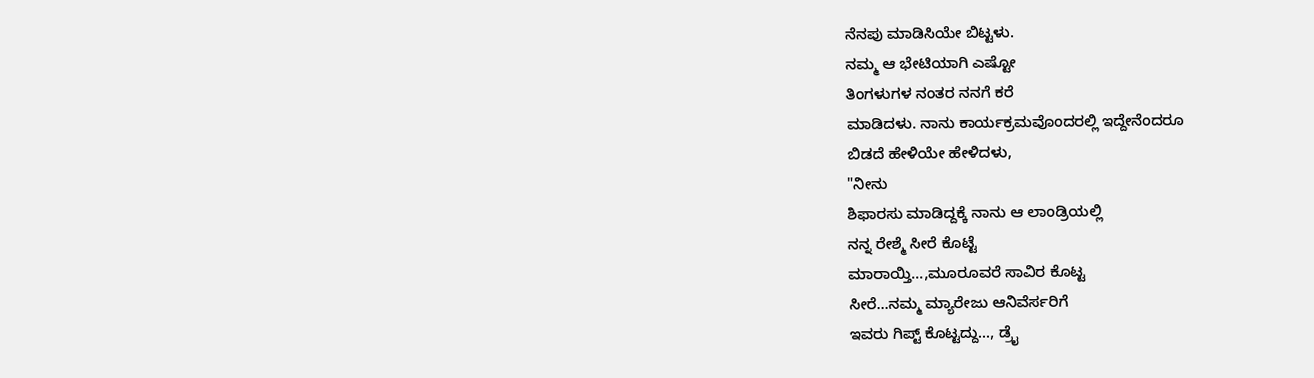ನೆನಪು ಮಾಡಿಸಿಯೇ ಬಿಟ್ಟಳು.
ನಮ್ಮ ಆ ಭೇಟಿಯಾಗಿ ಎಷ್ಟೋ
ತಿಂಗಳುಗಳ ನಂತರ ನನಗೆ ಕರೆ
ಮಾಡಿದಳು. ನಾನು ಕಾರ್ಯಕ್ರಮವೊಂದರಲ್ಲಿ ಇದ್ದೇನೆಂದರೂ
ಬಿಡದೆ ಹೇಳಿಯೇ ಹೇಳಿದಳು,
"ನೀನು
ಶಿಫಾರಸು ಮಾಡಿದ್ದಕ್ಕೆ ನಾನು ಆ ಲಾಂಡ್ರಿಯಲ್ಲಿ
ನನ್ನ ರೇಶ್ಮೆ ಸೀರೆ ಕೊಟ್ಟೆ
ಮಾರಾಯ್ತಿ...,ಮೂರೂವರೆ ಸಾವಿರ ಕೊಟ್ಟ
ಸೀರೆ...ನಮ್ಮ ಮ್ಯಾರೇಜು ಆನಿವೆರ್ಸರಿಗೆ
ಇವರು ಗಿಪ್ಟ್ ಕೊಟ್ಟದ್ದು..., ಡ್ರೈ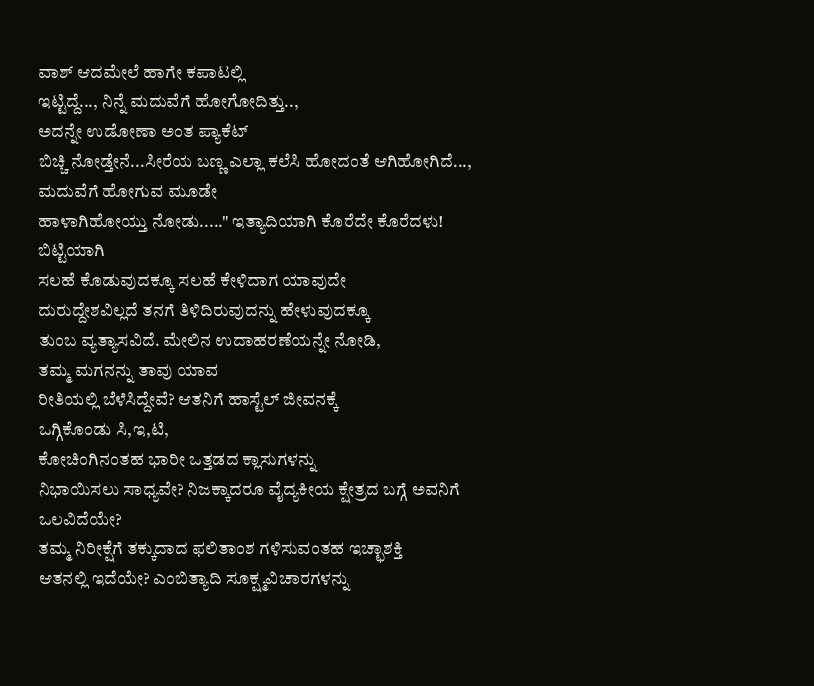ವಾಶ್ ಆದಮೇಲೆ ಹಾಗೇ ಕಪಾಟಲ್ಲಿ
ಇಟ್ಟಿದ್ದೆ..., ನಿನ್ನೆ ಮದುವೆಗೆ ಹೋಗೋದಿತ್ತು..,
ಅದನ್ನೇ ಉಡೋಣಾ ಅಂತ ಪ್ಯಾಕೆಟ್
ಬಿಚ್ಚಿ ನೋಡ್ತೇನೆ...ಸೀರೆಯ ಬಣ್ಣ ಎಲ್ಲಾ ಕಲೆಸಿ ಹೋದಂತೆ ಆಗಿಹೋಗಿದೆ..., ಮದುವೆಗೆ ಹೋಗುವ ಮೂಡೇ
ಹಾಳಾಗಿಹೋಯ್ತು ನೋಡು....." ಇತ್ಯಾದಿಯಾಗಿ ಕೊರೆದೇ ಕೊರೆದಳು!
ಬಿಟ್ಟಿಯಾಗಿ
ಸಲಹೆ ಕೊಡುವುದಕ್ಕೂ ಸಲಹೆ ಕೇಳಿದಾಗ ಯಾವುದೇ
ದುರುದ್ದೇಶವಿಲ್ಲದೆ ತನಗೆ ತಿಳಿದಿರುವುದನ್ನು ಹೇಳುವುದಕ್ಕೂ
ತುಂಬ ವ್ಯತ್ಯಾಸವಿದೆ. ಮೇಲಿನ ಉದಾಹರಣೆಯನ್ನೇ ನೋಡಿ,
ತಮ್ಮ ಮಗನನ್ನು ತಾವು ಯಾವ
ರೀತಿಯಲ್ಲಿ ಬೆಳೆಸಿದ್ದೇವೆ? ಆತನಿಗೆ ಹಾಸ್ಟೆಲ್ ಜೀವನಕ್ಕೆ
ಒಗ್ಗಿಕೊಂಡು ಸಿ,ಇ,ಟಿ,
ಕೋಚಿಂಗಿನಂತಹ ಭಾರೀ ಒತ್ತಡದ ಕ್ಲಾಸುಗಳನ್ನು
ನಿಭಾಯಿಸಲು ಸಾಧ್ಯವೇ? ನಿಜಕ್ಕಾದರೂ ವೈದ್ಯಕೀಯ ಕ್ಷೇತ್ರದ ಬಗ್ಗೆ ಅವನಿಗೆ ಒಲವಿದೆಯೇ?
ತಮ್ಮ ನಿರೀಕ್ಷೆಗೆ ತಕ್ಕುದಾದ ಫಲಿತಾಂಶ ಗಳಿಸುವಂತಹ ಇಚ್ಛಾಶಕ್ತಿ
ಆತನಲ್ಲಿ ಇದೆಯೇ? ಎಂಬಿತ್ಯಾದಿ ಸೂಕ್ಷ್ಮವಿಚಾರಗಳನ್ನು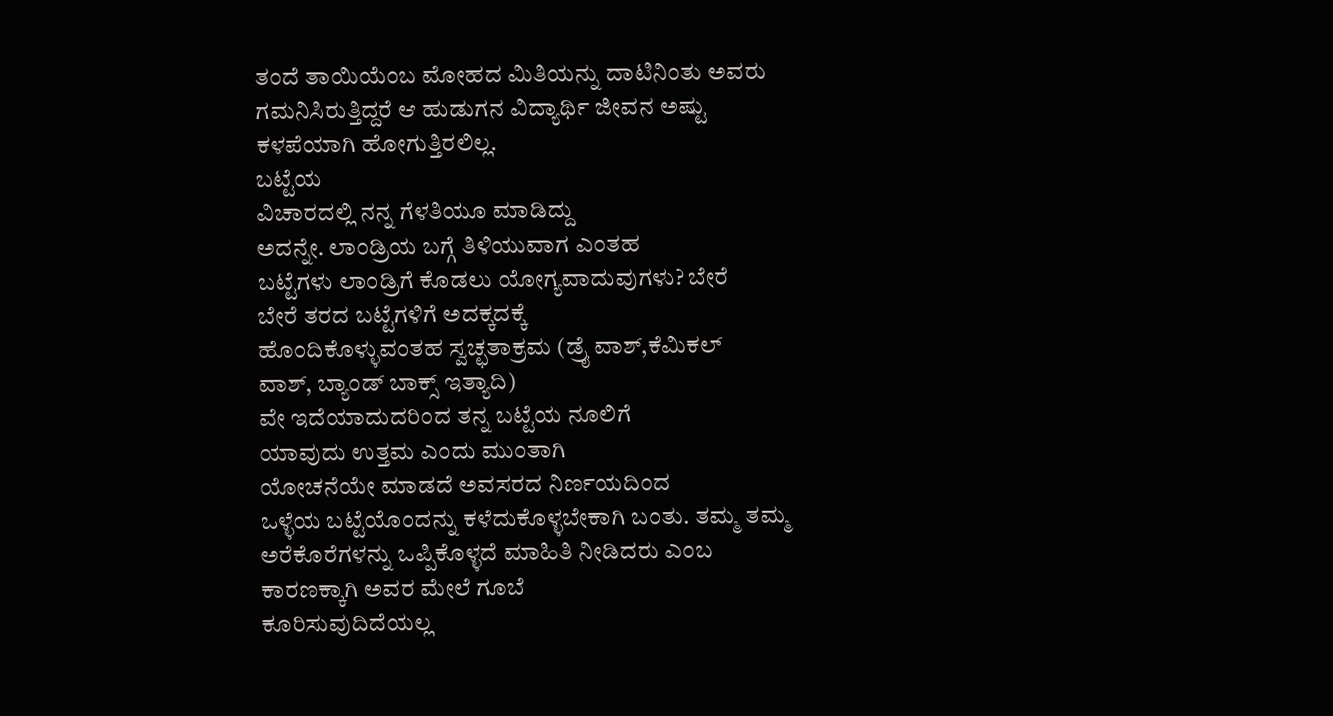ತಂದೆ ತಾಯಿಯೆಂಬ ಮೋಹದ ಮಿತಿಯನ್ನು ದಾಟಿನಿಂತು ಅವರು ಗಮನಿಸಿರುತ್ತಿದ್ದರೆ ಆ ಹುಡುಗನ ವಿದ್ಯಾರ್ಥಿ ಜೀವನ ಅಷ್ಟು ಕಳಪೆಯಾಗಿ ಹೋಗುತ್ತಿರಲಿಲ್ಲ.
ಬಟ್ಟೆಯ
ವಿಚಾರದಲ್ಲಿ ನನ್ನ ಗೆಳತಿಯೂ ಮಾಡಿದ್ದು
ಅದನ್ನೇ. ಲಾಂಡ್ರಿಯ ಬಗ್ಗೆ ತಿಳಿಯುವಾಗ ಎಂತಹ
ಬಟ್ಟೆಗಳು ಲಾಂಡ್ರಿಗೆ ಕೊಡಲು ಯೋಗ್ಯವಾದುವುಗಳು? ಬೇರೆ
ಬೇರೆ ತರದ ಬಟ್ಟೆಗಳಿಗೆ ಅದಕ್ಕದಕ್ಕೆ
ಹೊಂದಿಕೊಳ್ಳುವಂತಹ ಸ್ವಚ್ಛತಾಕ್ರಮ (ಡ್ರೈ ವಾಶ್,ಕೆಮಿಕಲ್
ವಾಶ್, ಬ್ಯಾಂಡ್ ಬಾಕ್ಸ್ ಇತ್ಯಾದಿ)
ವೇ ಇದೆಯಾದುದರಿಂದ ತನ್ನ ಬಟ್ಟೆಯ ನೂಲಿಗೆ
ಯಾವುದು ಉತ್ತಮ ಎಂದು ಮುಂತಾಗಿ
ಯೋಚನೆಯೇ ಮಾಡದೆ ಅವಸರದ ನಿರ್ಣಯದಿಂದ
ಒಳ್ಳೆಯ ಬಟ್ಟೆಯೊಂದನ್ನು ಕಳೆದುಕೊಳ್ಳಬೇಕಾಗಿ ಬಂತು. ತಮ್ಮ ತಮ್ಮ
ಅರೆಕೊರೆಗಳನ್ನು ಒಪ್ಪಿಕೊಳ್ಳದೆ ಮಾಹಿತಿ ನೀಡಿದರು ಎಂಬ
ಕಾರಣಕ್ಕಾಗಿ ಅವರ ಮೇಲೆ ಗೂಬೆ
ಕೂರಿಸುವುದಿದೆಯಲ್ಲ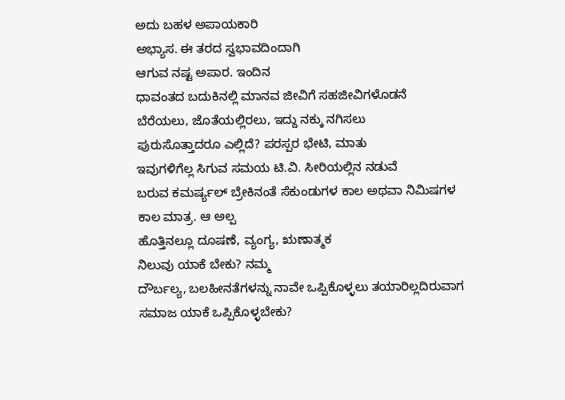ಅದು ಬಹಳ ಅಪಾಯಕಾರಿ
ಅಭ್ಯಾಸ. ಈ ತರದ ಸ್ವಭಾವದಿಂದಾಗಿ
ಆಗುವ ನಷ್ಟ ಅಪಾರ. ಇಂದಿನ
ಧಾವಂತದ ಬದುಕಿನಲ್ಲಿ ಮಾನವ ಜೀವಿಗೆ ಸಹಜೀವಿಗಳೊಡನೆ
ಬೆರೆಯಲು, ಜೊತೆಯಲ್ಲಿರಲು, ಇದ್ದು ನಕ್ಕು ನಗಿಸಲು
ಪುರುಸೊತ್ತಾದರೂ ಎಲ್ಲಿದೆ? ಪರಸ್ಪರ ಭೇಟಿ, ಮಾತು
ಇವುಗಳಿಗೆಲ್ಲ ಸಿಗುವ ಸಮಯ ಟಿ.ವಿ. ಸೀರಿಯಲ್ಲಿನ ನಡುವೆ
ಬರುವ ಕಮರ್ಷ್ಯಲ್ ಬ್ರೇಕಿನಂತೆ ಸೆಕುಂಡುಗಳ ಕಾಲ ಅಥವಾ ನಿಮಿಷಗಳ
ಕಾಲ ಮಾತ್ರ. ಆ ಅಲ್ಪ
ಹೊತ್ತಿನಲ್ಲೂ ದೂಷಣೆ, ವ್ಯಂಗ್ಯ, ಋಣಾತ್ಮಕ
ನಿಲುವು ಯಾಕೆ ಬೇಕು? ನಮ್ಮ
ದೌರ್ಬಲ್ಯ, ಬಲಹೀನತೆಗಳನ್ನು ನಾವೇ ಒಪ್ಪಿಕೊಳ್ಳಲು ತಯಾರಿಲ್ಲದಿರುವಾಗ
ಸಮಾಜ ಯಾಕೆ ಒಪ್ಪಿಕೊಳ್ಳಬೇಕು?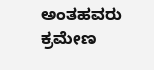ಅಂತಹವರು
ಕ್ರಮೇಣ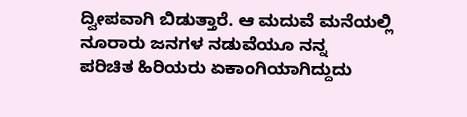ದ್ವೀಪವಾಗಿ ಬಿಡುತ್ತಾರೆ. ಆ ಮದುವೆ ಮನೆಯಲ್ಲಿ
ನೂರಾರು ಜನಗಳ ನಡುವೆಯೂ ನನ್ನ
ಪರಿಚಿತ ಹಿರಿಯರು ಏಕಾಂಗಿಯಾಗಿದ್ದುದು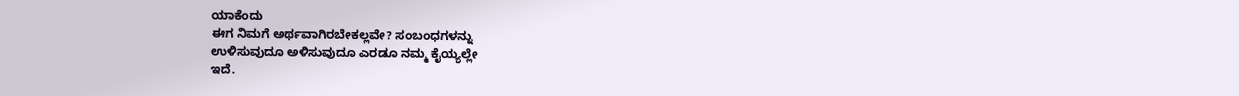ಯಾಕೆಂದು
ಈಗ ನಿಮಗೆ ಅರ್ಥವಾಗಿರಬೇಕಲ್ಲವೇ? ಸಂಬಂಧಗಳನ್ನು
ಉಳಿಸುವುದೂ ಅಳಿಸುವುದೂ ಎರಡೂ ನಮ್ಮ ಕೈಯ್ಯಲ್ಲೇ
ಇದೆ.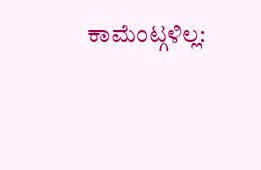ಕಾಮೆಂಟ್ಗಳಿಲ್ಲ: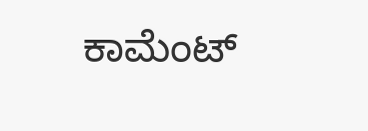ಕಾಮೆಂಟ್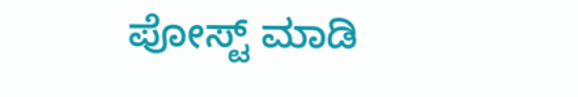ಪೋಸ್ಟ್ ಮಾಡಿ